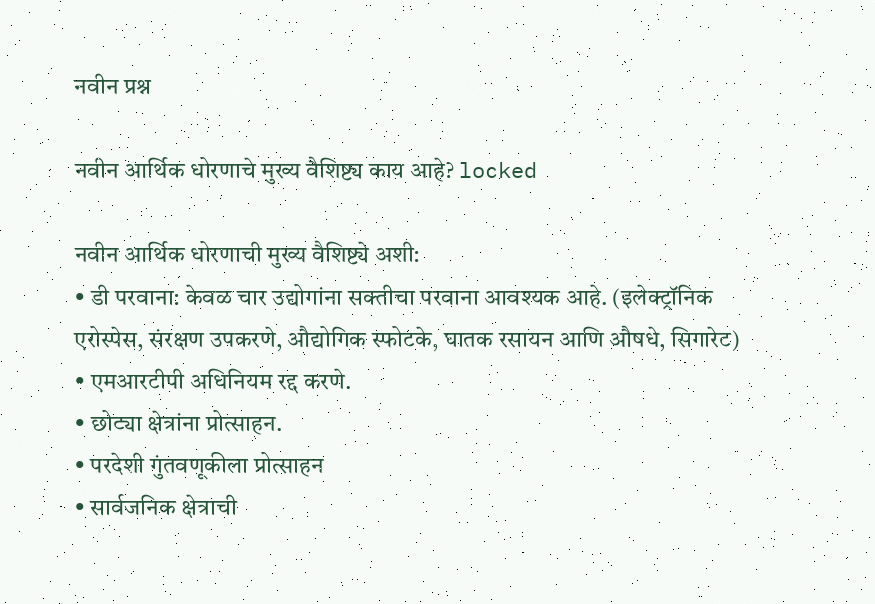नवीन प्रश्न

नवीन आर्थिक धोरणाचे मुख्य वैशिष्ट्य काय आहे? locked

नवीन आर्थिक धोरणाची मुख्य वैशिष्ट्ये अशी:
• डी परवाना: केवळ चार उद्योगांना सक्तीचा परवाना आवश्यक आहे. (इलेक्ट्रॉनिक एरोस्पेस, संरक्षण उपकरणे, औद्योगिक स्फोटके, घातक रसायन आणि औषधे, सिगारेट)
• एमआरटीपी अधिनियम रद्द करणे.
• छोट्या क्षेत्रांना प्रोत्साहन.
• परदेशी गुंतवणूकीला प्रोत्साहन
• सार्वजनिक क्षेत्राची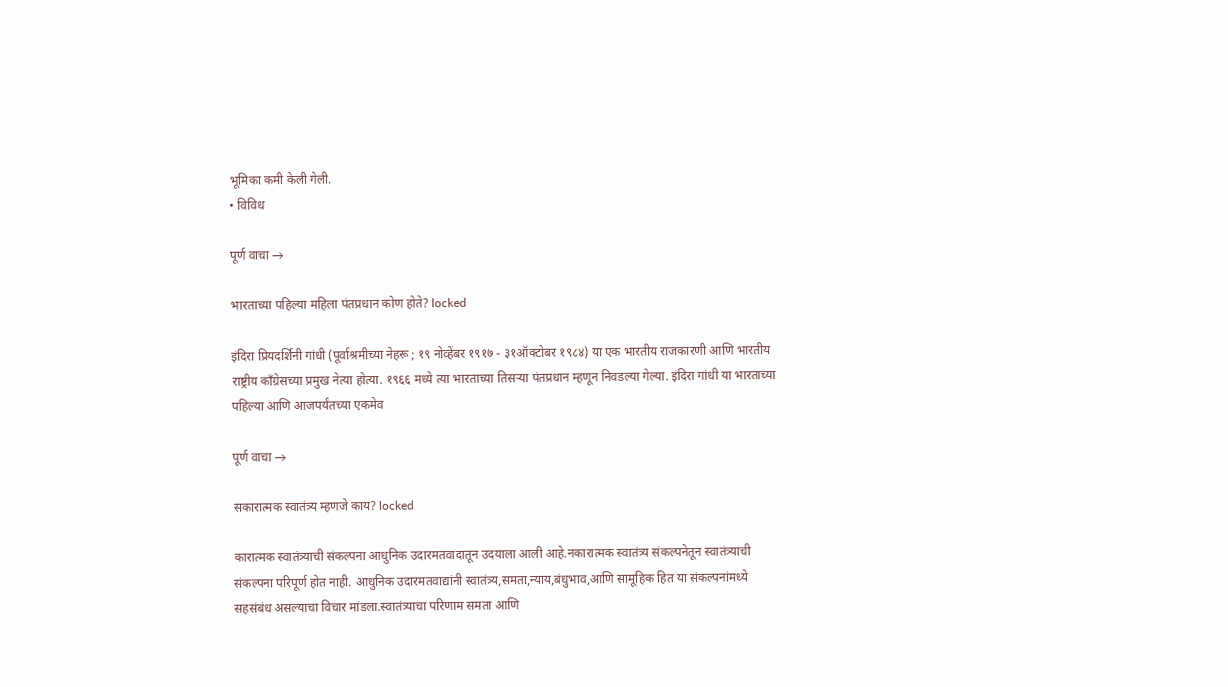भूमिका कमी केली गेली.
• विविध

पूर्ण वाचा →

भारताच्या पहिल्या महिला पंतप्रधान कोण होते? locked

इंदिरा प्रियदर्शिनी गांधी (पूर्वाश्रमीच्या नेहरू ; १९ नोव्हेंबर १९१७ - ३१ऑक्टोबर १९८४) या एक भारतीय राजकारणी आणि भारतीय राष्ट्रीय काँग्रेसच्या प्रमुख नेत्या होत्या. १९६६ मध्ये त्या भारताच्या तिसऱ्या पंतप्रधान म्हणून निवडल्या गेल्या. इंदिरा गांधी या भारताच्या पहिल्या आणि आजपर्यंतच्या एकमेव

पूर्ण वाचा →

सकारात्मक स्वातंत्र्य म्हणजे काय? locked

कारात्मक स्वातंत्र्याची संकल्पना आधुनिक उदारमतवादातून उदयाला आली आहे.नकारात्मक स्वातंत्र्य संकल्पनेतून स्वातंत्र्याची संकल्पना परिपूर्ण होत नाही. आधुनिक उदारमतवाद्यांनी स्वातंत्र्य,समता,न्याय,बंधुभाव,आणि सामूहिक हित या संकल्पनांमध्ये सहसंबंध असल्याचा विचार मांडला.स्वातंत्र्याचा परिणाम समता आणि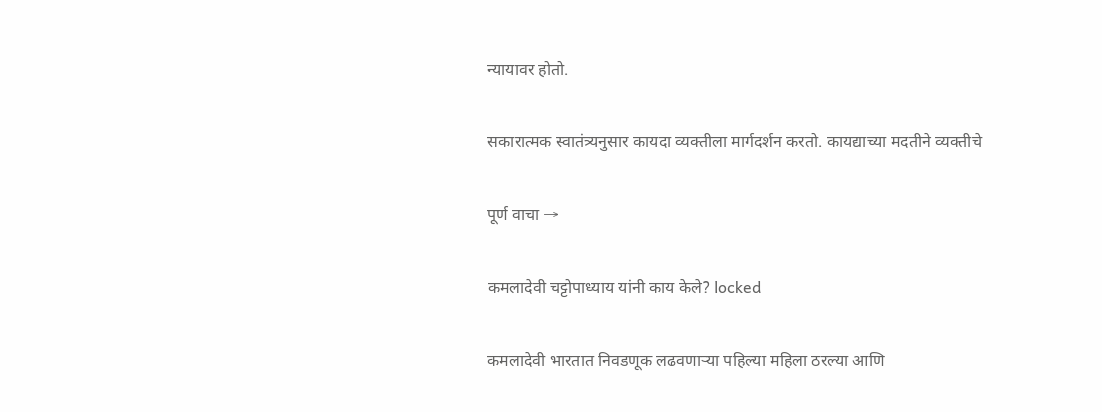न्यायावर होतो.

सकारात्मक स्वातंत्र्यनुसार कायदा व्यक्तीला मार्गदर्शन करतो. कायद्याच्या मदतीने व्यक्तीचे

पूर्ण वाचा →

कमलादेवी चट्टोपाध्याय यांनी काय केले? locked

कमलादेवी भारतात निवडणूक लढवणाऱ्या पहिल्या महिला ठरल्या आणि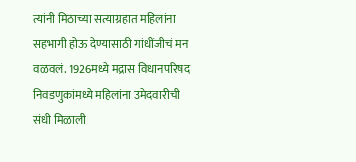त्यांनी मिठाच्या सत्याग्रहात महिलांना सहभागी होऊ देण्यासाठी गांधींजीचं मन वळवलं. 1926मध्ये मद्रास विधानपरिषद निवडणुकांमध्ये महिलांना उमेदवारीची संधी मिळाली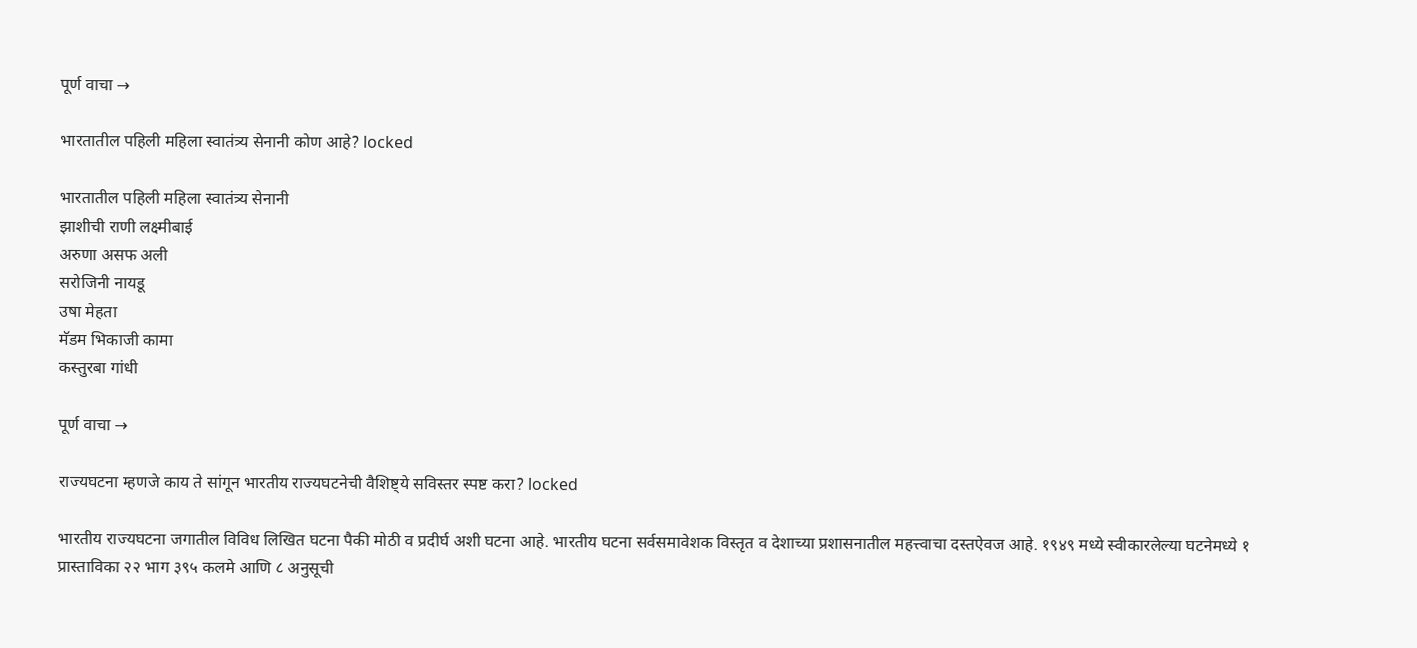पूर्ण वाचा →

भारतातील पहिली महिला स्वातंत्र्य सेनानी कोण आहे? locked

भारतातील पहिली महिला स्वातंत्र्य सेनानी
झाशीची राणी लक्ष्मीबाई
अरुणा असफ अली
सरोजिनी नायडू
उषा मेहता
मॅडम भिकाजी कामा
कस्तुरबा गांधी

पूर्ण वाचा →

राज्यघटना म्हणजे काय ते सांगून भारतीय राज्यघटनेची वैशिष्ट्ये सविस्तर स्पष्ट करा? locked

भारतीय राज्यघटना जगातील विविध लिखित घटना पैकी मोठी व प्रदीर्घ अशी घटना आहे. भारतीय घटना सर्वसमावेशक विस्तृत व देशाच्या प्रशासनातील महत्त्वाचा दस्तऐवज आहे. १९४९ मध्ये स्वीकारलेल्या घटनेमध्ये १ प्रास्ताविका २२ भाग ३९५ कलमे आणि ८ अनुसूची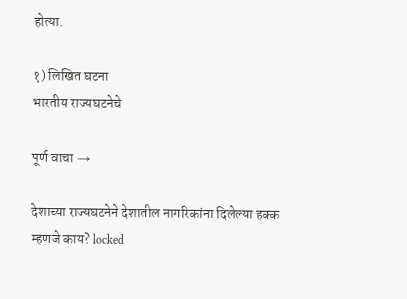होत्या.

१) लिखित घटना
भारतीय राज्यघटनेचे

पूर्ण वाचा →

देशाच्या राज्यघटनेने देशातील नागरिकांना दिलेल्या हक्क म्हणजे काय? locked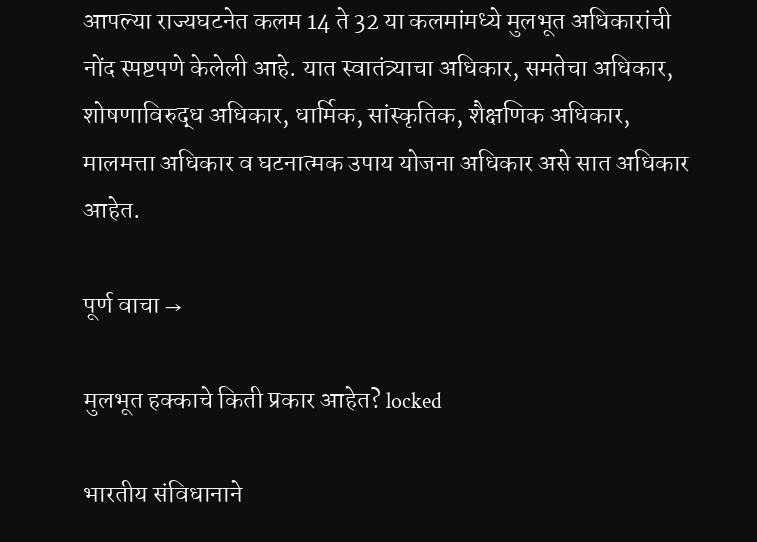आपल्या राज्यघटनेत कलम 14 ते 32 या कलमांमध्ये मुलभूत अधिकारांची नोंद स्पष्टपणे केलेली आहे. यात स्वातंत्र्याचा अधिकार, समतेचा अधिकार, शोषणाविरुद्ध अधिकार, धार्मिक, सांस्कृतिक, शैक्षणिक अधिकार, मालमत्ता अधिकार व घटनात्मक उपाय योजना अधिकार असे सात अधिकार आहेत.

पूर्ण वाचा →

मुलभूत हक्काचे किती प्रकार आहेत? locked

भारतीय संविधानाने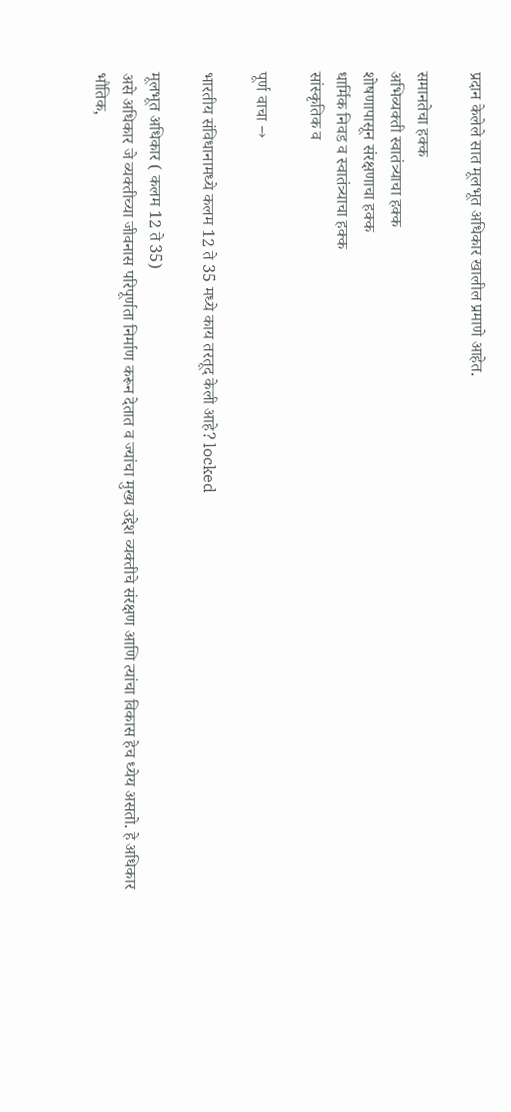प्रदान केलेले सात मूलभूत अधिकार खालील प्रमाणे आहेत.

समानतेचा हक्क
अभिव्यक्ती स्वातंत्र्याचा हक्क
शोषणापासून संरक्षणाचा हक्क
धार्मिक निवड व स्वातंत्र्याचा हक्क
सांस्कृतिक व

पूर्ण वाचा →

भारतीय संविधानामध्ये कलम 12 ते 35 मध्ये काय तरतूद केली आहे? locked

मूलभूत अधिकार ( कलम 12 ते 35)
असे अधिकार जे व्यक्तीच्या जीवनास परिपूर्णता निर्माण करून देतात व ज्यांचा मुख्य उद्देश व्यक्तीचे संरक्षण आणि त्यांचा विकास हेच ध्येय असतो. हे अधिकार भौतिक,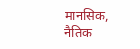मानसिक, नैतिक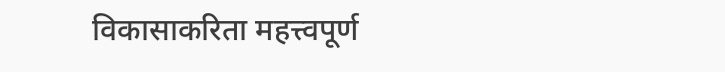विकासाकरिता महत्त्वपूर्ण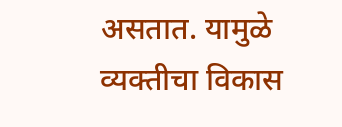असतात. यामुळे व्यक्तीचा विकास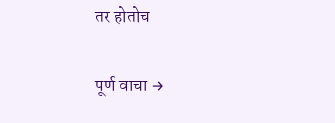तर होतोच

पूर्ण वाचा →